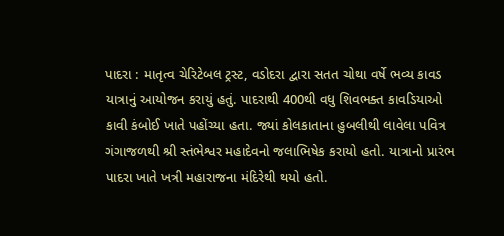પાદરા : માતૃત્વ ચેરિટેબલ ટ્રસ્ટ, વડોદરા દ્વારા સતત ચોથા વર્ષે ભવ્ય કાવડ યાત્રાનું આયોજન કરાયું હતું. પાદરાથી 400થી વધુ શિવભક્ત કાવડિયાઓ કાવી કંબોઈ ખાતે પહોંચ્યા હતા. જ્યાં કોલકાતાના હુબલીથી લાવેલા પવિત્ર ગંગાજળથી શ્રી સ્તંભેશ્વર મહાદેવનો જલાભિષેક કરાયો હતો. યાત્રાનો પ્રારંભ પાદરા ખાતે ખત્રી મહારાજના મંદિરેથી થયો હતો.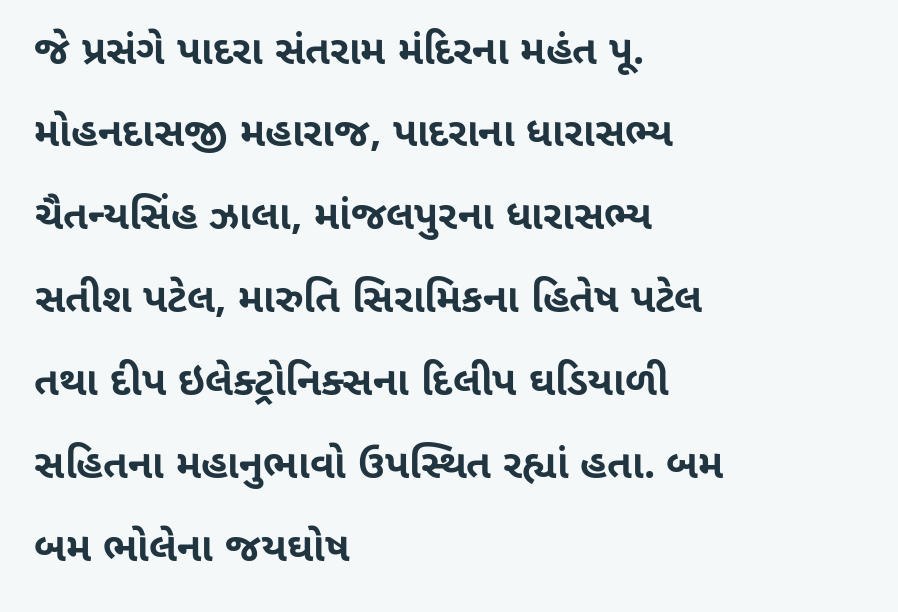જે પ્રસંગે પાદરા સંતરામ મંદિરના મહંત પૂ. મોહનદાસજી મહારાજ, પાદરાના ધારાસભ્ય ચૈતન્યસિંહ ઝાલા, માંજલપુરના ધારાસભ્ય સતીશ પટેલ, મારુતિ સિરામિકના હિતેષ પટેલ તથા દીપ ઇલેક્ટ્રોનિક્સના દિલીપ ઘડિયાળી સહિતના મહાનુભાવો ઉપસ્થિત રહ્યાં હતા. બમ બમ ભોલેના જયઘોષ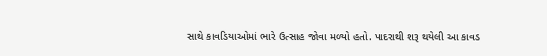સાથે કાવડિયાઓમાં ભારે ઉત્સાહ જોવા મળ્યો હતો. પાદરાથી શરૂ થયેલી આ કાવડ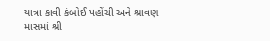યાત્રા કાવી કંબોઈ પહોંચી અને શ્રાવણ માસમાં શ્રી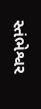સ્તંભેશ્વર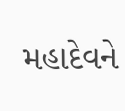મહાદેવને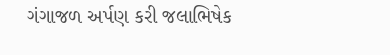ગંગાજળ અર્પણ કરી જલાભિષેક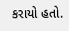કરાયો હતો.